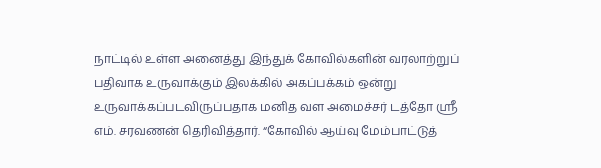நாட்டில் உள்ள அனைத்து இந்துக் கோவில்களின் வரலாற்றுப் பதிவாக உருவாக்கும் இலக்கில் அகப்பக்கம் ஒன்று உருவாக்கப்படவிருப்பதாக மனித வள அமைச்சர் டத்தோ ஶ்ரீ எம். சரவணன் தெரிவித்தார். “கோவில் ஆய்வு மேம்பாட்டுத்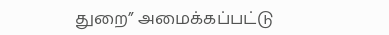துறை” அமைக்கப்பட்டு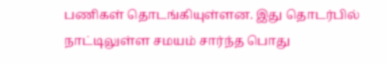பணிகள் தொடங்கியுள்ளன. இது தொடர்பில் நாட்டிலுள்ள சமயம் சார்ந்த பொது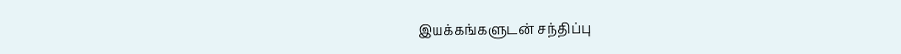இயக்கங்களுடன் சந்திப்பு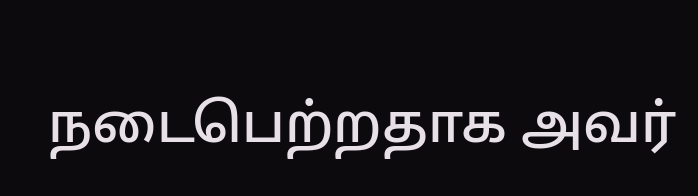நடைபெற்றதாக அவர்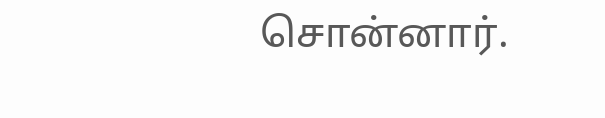சொன்னார்.